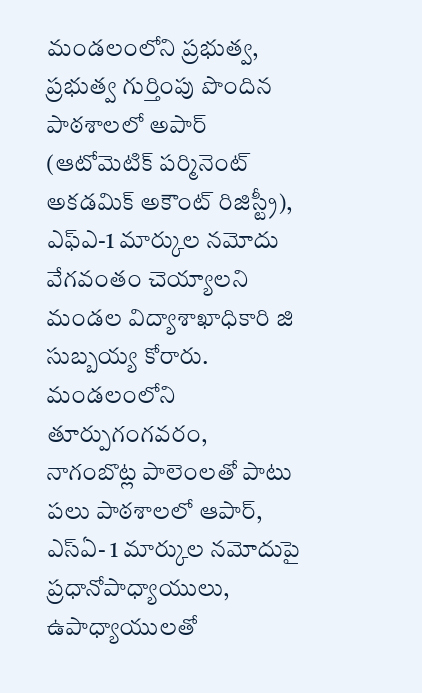మండలంలోని ప్రభుత్వ, ప్రభుత్వ గుర్తింపు పొందిన పాఠశాలలో అపార్ (ఆటోమెటిక్ పర్మినెంట్ అకడమిక్ అకౌంట్ రిజిస్ట్రీ), ఎఫ్ఎ-1 మార్కుల నమోదు వేగవంతం చెయ్యాలని మండల విద్యాశాఖాధికారి జి సుబ్బయ్య కోరారు. మండలంలోని తూర్పుగంగవరం, నాగంబొట్ల పాలెంలతో పాటు పలు పాఠశాలలో ఆపార్, ఎస్ఏ- 1 మార్కుల నమోదుపై ప్రధానోపాధ్యాయులు, ఉపాధ్యాయులతో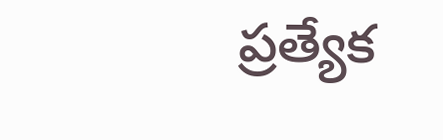ప్రత్యేక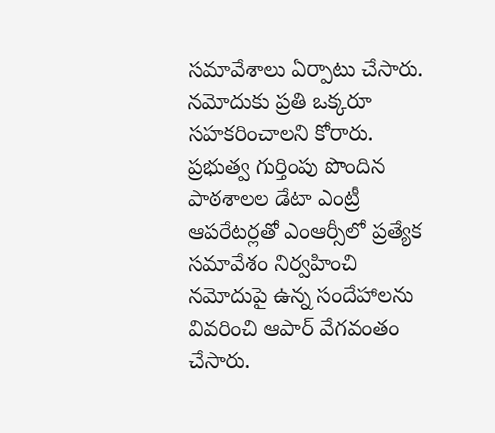సమావేశాలు ఏర్పాటు చేసారు. నమోదుకు ప్రతి ఒక్కరూ సహకరించాలని కోరారు. ప్రభుత్వ గుర్తింపు పొందిన పాఠశాలల డేటా ఎంట్రీ ఆపరేటర్లతో ఎంఆర్సీలో ప్రత్యేక సమావేశం నిర్వహించి నమోదుపై ఉన్న సందేహాలను వివరించి ఆపార్ వేగవంతం చేసారు.